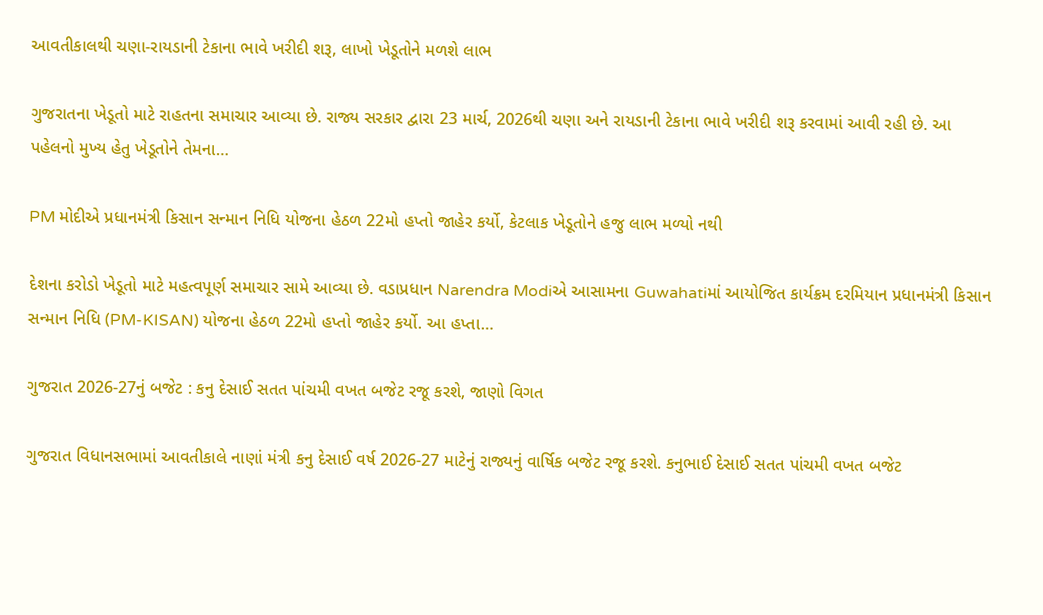આવતીકાલથી ચણા-રાયડાની ટેકાના ભાવે ખરીદી શરૂ, લાખો ખેડૂતોને મળશે લાભ

ગુજરાતના ખેડૂતો માટે રાહતના સમાચાર આવ્યા છે. રાજ્ય સરકાર દ્વારા 23 માર્ચ, 2026થી ચણા અને રાયડાની ટેકાના ભાવે ખરીદી શરૂ કરવામાં આવી રહી છે. આ પહેલનો મુખ્ય હેતુ ખેડૂતોને તેમના…

PM મોદીએ પ્રધાનમંત્રી કિસાન સન્માન નિધિ યોજના હેઠળ 22મો હપ્તો જાહેર કર્યો, કેટલાક ખેડૂતોને હજુ લાભ મળ્યો નથી

દેશના કરોડો ખેડૂતો માટે મહત્વપૂર્ણ સમાચાર સામે આવ્યા છે. વડાપ્રધાન Narendra Modiએ આસામના Guwahatiમાં આયોજિત કાર્યક્રમ દરમિયાન પ્રધાનમંત્રી કિસાન સન્માન નિધિ (PM-KISAN) યોજના હેઠળ 22મો હપ્તો જાહેર કર્યો. આ હપ્તા…

ગુજરાત 2026-27નું બજેટ : કનુ દેસાઈ સતત પાંચમી વખત બજેટ રજૂ કરશે, જાણો વિગત

ગુજરાત વિધાનસભામાં આવતીકાલે નાણાં મંત્રી કનુ દેસાઈ વર્ષ 2026-27 માટેનું રાજ્યનું વાર્ષિક બજેટ રજૂ કરશે. કનુભાઈ દેસાઈ સતત પાંચમી વખત બજેટ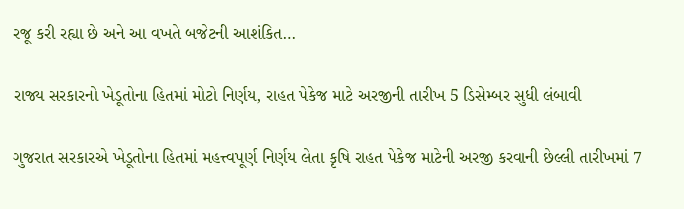રજૂ કરી રહ્યા છે અને આ વખતે બજેટની આશંકિત…

રાજ્ય સરકારનો ખેડૂતોના હિતમાં મોટો નિર્ણય, રાહત પેકેજ માટે અરજીની તારીખ 5 ડિસેમ્બર સુધી લંબાવી

ગુજરાત સરકારએ ખેડૂતોના હિતમાં મહત્ત્વપૂર્ણ નિર્ણય લેતા કૃષિ રાહત પેકેજ માટેની અરજી કરવાની છેલ્લી તારીખમાં 7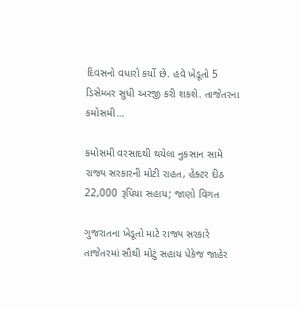દિવસનો વધારો કર્યો છે. હવે ખેડૂતો 5 ડિસેમ્બર સુધી અરજી કરી શકશે. તાજેતરના કમોસમી…

કમોસમી વરસાદથી થયેલા નુકસાન સામે રાજ્ય સરકારની મોટી રાહત, હેક્ટર દીઠ 22,000 રૂપિયા સહાય; જાણો વિગત

ગુજરાતના ખેડૂતો માટે રાજ્ય સરકારે તાજેતરમાં સૌથી મોટું સહાય પેકેજ જાહેર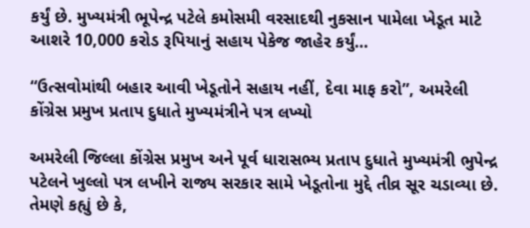કર્યું છે. મુખ્યમંત્રી ભૂપેન્દ્ર પટેલે કમોસમી વરસાદથી નુકસાન પામેલા ખેડૂત માટે આશરે 10,000 કરોડ રૂપિયાનું સહાય પેકેજ જાહેર કર્યું…

“ઉત્સવોમાંથી બહાર આવી ખેડૂતોને સહાય નહીં, દેવા માફ કરો”, અમરેલી કોંગ્રેસ પ્રમુખ પ્રતાપ દુધાતે મુખ્યમંત્રીને પત્ર લખ્યો

અમરેલી જિલ્લા કોંગ્રેસ પ્રમુખ અને પૂર્વ ધારાસભ્ય પ્રતાપ દુધાતે મુખ્યમંત્રી ભુપેન્દ્ર પટેલને ખુલ્લો પત્ર લખીને રાજ્ય સરકાર સામે ખેડૂતોના મુદ્દે તીવ્ર સૂર ચડાવ્યા છે. તેમણે કહ્યું છે કે,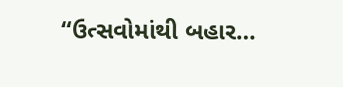“ઉત્સવોમાંથી બહાર…